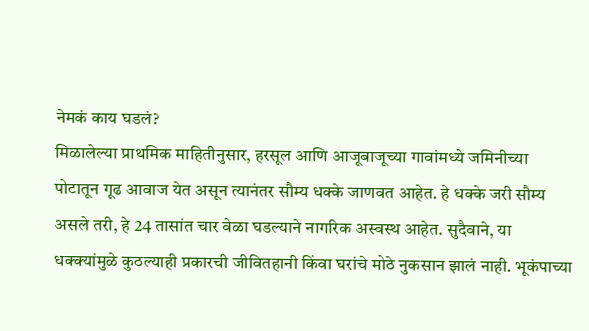नेमकं काय घडलं?
मिळालेल्या प्राथमिक माहितीनुसार, हरसूल आणि आजूबाजूच्या गावांमध्ये जमिनीच्या पोटातून गूढ आवाज येत असून त्यानंतर सौम्य धक्के जाणवत आहेत. हे धक्के जरी सौम्य असले तरी, हे 24 तासांत चार वेळा घडल्याने नागरिक अस्वस्थ आहेत. सुदैवाने, या धक्क्यांमुळे कुठल्याही प्रकारची जीवितहानी किंवा घरांचे मोठे नुकसान झालं नाही. भूकंपाच्या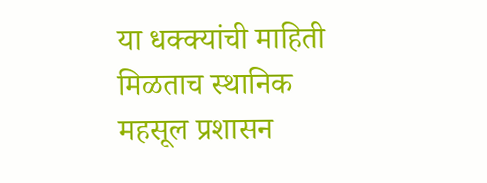या धक्क्यांची माहिती मिळताच स्थानिक महसूल प्रशासन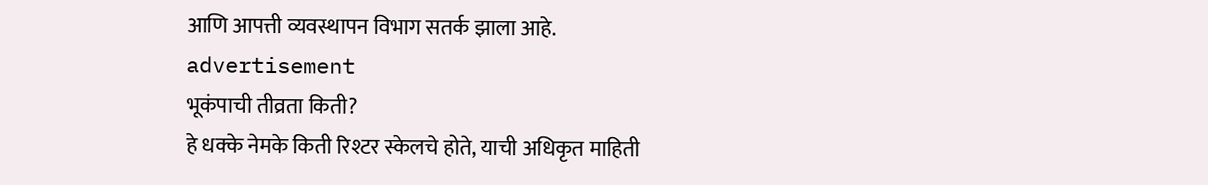आणि आपत्ती व्यवस्थापन विभाग सतर्क झाला आहे.
advertisement
भूकंपाची तीव्रता किती?
हे धक्के नेमके किती रिश्टर स्केलचे होते, याची अधिकृत माहिती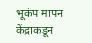भूकंप मापन केंद्राकडून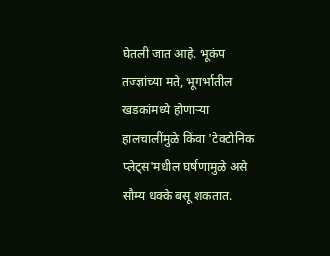घेतली जात आहे. भूकंप तज्ज्ञांच्या मते, भूगर्भातील खडकांमध्ये होणाऱ्या हालचालींमुळे किंवा 'टेक्टोनिक प्लेट्स'मधील घर्षणामुळे असे सौम्य धक्के बसू शकतात.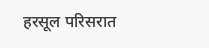हरसूल परिसरात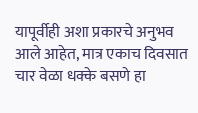यापूर्वीही अशा प्रकारचे अनुभव आले आहेत, मात्र एकाच दिवसात चार वेळा धक्के बसणे हा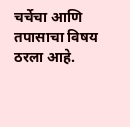चर्चेचा आणि तपासाचा विषय ठरला आहे.